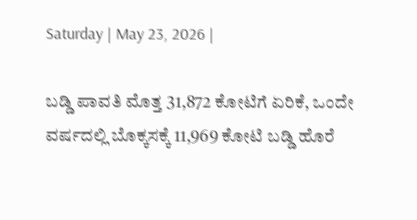Saturday | May 23, 2026 |

ಬಡ್ಡಿ ಪಾವತಿ ಮೊತ್ತ 31,872 ಕೋಟಿಗೆ ಏರಿಕೆ, ಒಂದೇ ವ‍ರ್ಷದಲ್ಲಿ ಬೊಕ್ಕಸಕ್ಕೆ 11,969 ಕೋಟಿ ಬಡ್ಡಿ ಹೊರೆ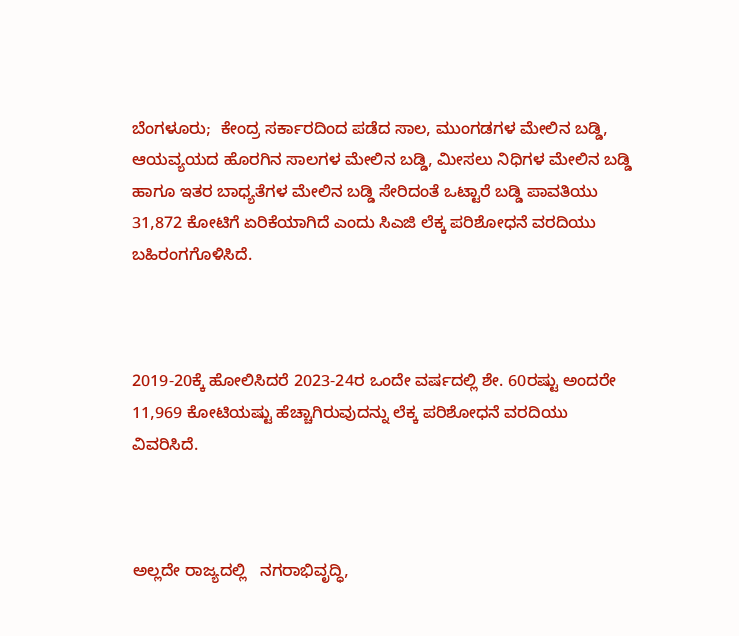ಬೆಂಗಳೂರು;  ಕೇಂದ್ರ ಸರ್ಕಾರದಿಂದ ಪಡೆದ ಸಾಲ, ಮುಂಗಡಗಳ ಮೇಲಿನ ಬಡ್ಡಿ, ಆಯವ್ಯಯದ ಹೊರಗಿನ ಸಾಲಗಳ ಮೇಲಿನ ಬಡ್ಡಿ, ಮೀಸಲು ನಿಧಿಗಳ ಮೇಲಿನ ಬಡ್ಡಿ ಹಾಗೂ ಇತರ ಬಾಧ್ಯತೆಗಳ ಮೇಲಿನ ಬಡ್ಡಿ ಸೇರಿದಂತೆ ಒಟ್ಟಾರೆ ಬಡ್ಡಿ ಪಾವತಿಯು 31,872 ಕೋಟಿಗೆ ಏರಿಕೆಯಾಗಿದೆ ಎಂದು ಸಿಎಜಿ ಲೆಕ್ಕ ಪರಿಶೋಧನೆ ವರದಿಯು ಬಹಿರಂಗಗೊಳಿಸಿದೆ.



2019-20ಕ್ಕೆ ಹೋಲಿಸಿದರೆ 2023-24ರ ಒಂದೇ ವರ್ಷದಲ್ಲಿ ಶೇ. 60ರಷ್ಟು ಅಂದರೇ 11,969 ಕೋಟಿಯಷ್ಟು ಹೆಚ್ಚಾಗಿರುವುದನ್ನು ಲೆಕ್ಕ ಪರಿಶೋಧನೆ ವರದಿಯು ವಿವರಿಸಿದೆ.



ಅಲ್ಲದೇ ರಾಜ್ಯದಲ್ಲಿ   ನಗರಾಭಿವೃದ್ಧಿ,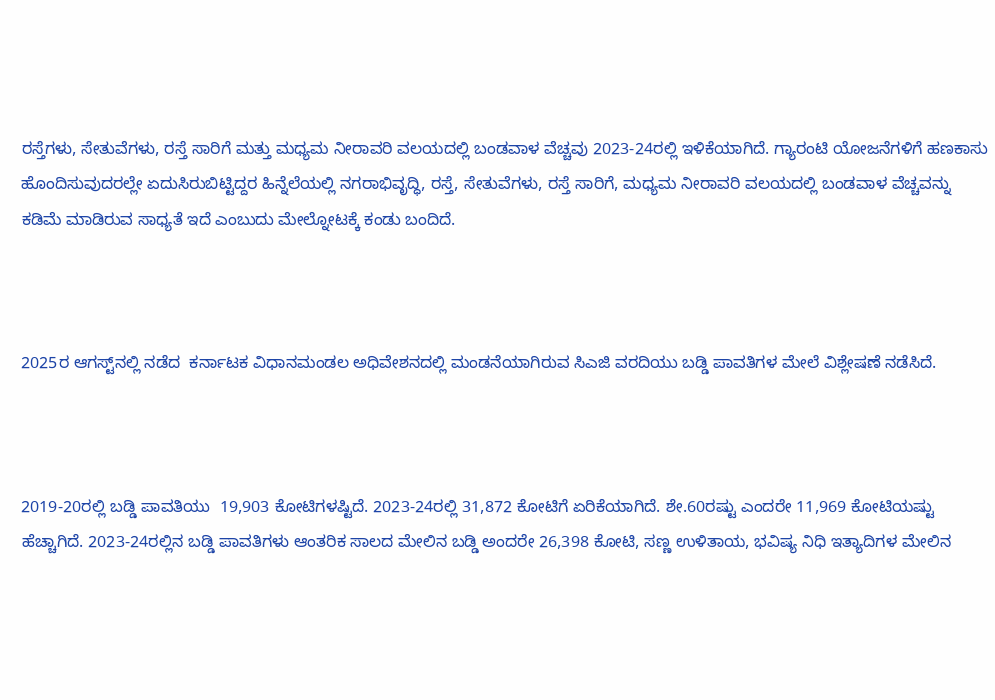ರಸ್ತೆಗಳು, ಸೇತುವೆಗಳು, ರಸ್ತೆ ಸಾರಿಗೆ ಮತ್ತು ಮಧ್ಯಮ ನೀರಾವರಿ ವಲಯದಲ್ಲಿ ಬಂಡವಾಳ ವೆಚ್ಚವು 2023-24ರಲ್ಲಿ ಇಳಿಕೆಯಾಗಿದೆ. ಗ್ಯಾರಂಟಿ ಯೋಜನೆಗಳಿಗೆ ಹಣಕಾಸು ಹೊಂದಿಸುವುದರಲ್ಲೇ ಏದುಸಿರುಬಿಟ್ಟಿದ್ದರ ಹಿನ್ನೆಲೆಯಲ್ಲಿ ನಗರಾಭಿವೃದ್ಧಿ, ರಸ್ತೆ, ಸೇತುವೆಗಳು, ರಸ್ತೆ ಸಾರಿಗೆ, ಮಧ್ಯಮ ನೀರಾವರಿ ವಲಯದಲ್ಲಿ ಬಂಡವಾಳ ವೆಚ್ಚವನ್ನು ಕಡಿಮೆ ಮಾಡಿರುವ ಸಾಧ್ಯತೆ ಇದೆ ಎಂಬುದು ಮೇಲ್ನೋಟಕ್ಕೆ ಕಂಡು ಬಂದಿದೆ.



2025ರ ಆಗಸ್ಟ್‌ನಲ್ಲಿ ನಡೆದ  ಕರ್ನಾಟಕ ವಿಧಾನಮಂಡಲ ಅಧಿವೇಶನದಲ್ಲಿ ಮಂಡನೆಯಾಗಿರುವ ಸಿಎಜಿ ವರದಿಯು ಬಡ್ಡಿ ಪಾವತಿಗಳ ಮೇಲೆ ವಿಶ್ಲೇಷಣೆ ನಡೆಸಿದೆ.



2019-20ರಲ್ಲಿ ಬಡ್ಡಿ ಪಾವತಿಯು  19,903 ಕೋಟಿಗಳಷ್ಟಿದೆ. 2023-24ರಲ್ಲಿ 31,872 ಕೋಟಿಗೆ ಏರಿಕೆಯಾಗಿದೆ. ಶೇ.60ರಷ್ಟು ಎಂದರೇ 11,969 ಕೋಟಿಯಷ್ಟು ಹೆಚ್ಚಾಗಿದೆ. 2023-24ರಲ್ಲಿನ ಬಡ್ಡಿ ಪಾವತಿಗಳು ಆಂತರಿಕ ಸಾಲದ ಮೇಲಿನ ಬಡ್ಡಿ ಅಂದರೇ 26,398 ಕೋಟಿ, ಸಣ್ಣ ಉಳಿತಾಯ, ಭವಿಷ್ಯ ನಿಧಿ ಇತ್ಯಾದಿಗಳ ಮೇಲಿನ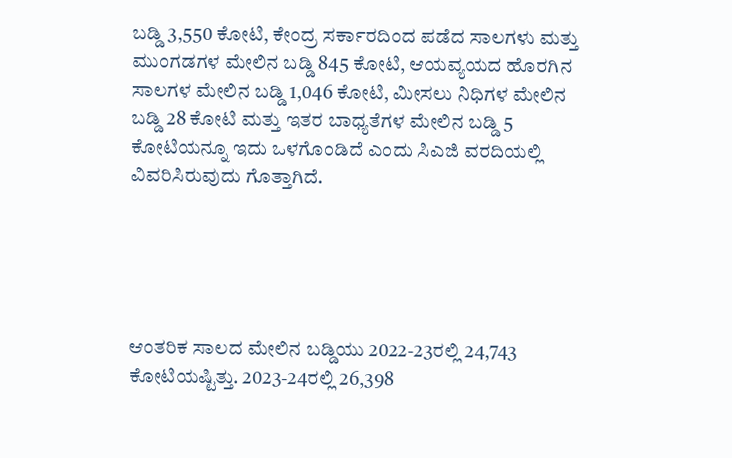ಬಡ್ಡಿ 3,550 ಕೋಟಿ, ಕೇಂದ್ರ ಸರ್ಕಾರದಿಂದ ಪಡೆದ ಸಾಲಗಳು ಮತ್ತು ಮುಂಗಡಗಳ ಮೇಲಿನ ಬಡ್ಡಿ 845 ಕೋಟಿ, ಆಯವ್ಯಯದ ಹೊರಗಿನ ಸಾಲಗಳ ಮೇಲಿನ ಬಡ್ಡಿ 1,046 ಕೋಟಿ, ಮೀಸಲು ನಿಧಿಗಳ ಮೇಲಿನ ಬಡ್ಡಿ 28 ಕೋಟಿ ಮತ್ತು ಇತರ ಬಾಧ್ಯತೆಗಳ ಮೇಲಿನ ಬಡ್ಡಿ 5 ಕೋಟಿಯನ್ನೂ ಇದು ಒಳಗೊಂಡಿದೆ ಎಂದು ಸಿಎಜಿ ವರದಿಯಲ್ಲಿ ವಿವರಿಸಿರುವುದು ಗೊತ್ತಾಗಿದೆ.





ಆಂತರಿಕ ಸಾಲದ ಮೇಲಿನ ಬಡ್ಡಿಯು 2022-23ರಲ್ಲಿ 24,743 ಕೋಟಿಯಷ್ಟಿತ್ತು. 2023-24ರಲ್ಲಿ 26,398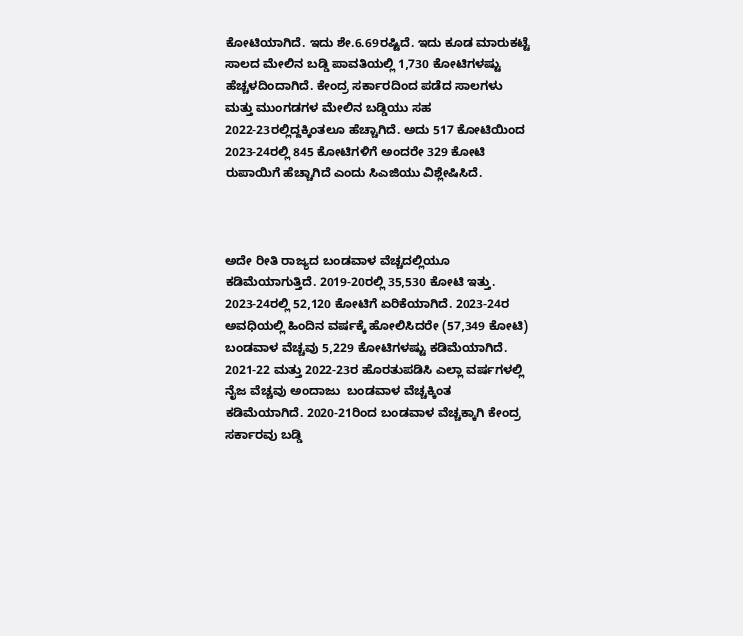ಕೋಟಿಯಾಗಿದೆ. ಇದು ಶೇ.6.69ರಷ್ಟಿದೆ. ಇದು ಕೂಡ ಮಾರುಕಟ್ಟೆ ಸಾಲದ ಮೇಲಿನ ಬಡ್ಡಿ ಪಾವತಿಯಲ್ಲಿ 1,730 ಕೋಟಿಗಳಷ್ಟು ಹೆಚ್ಚಳದಿಂದಾಗಿದೆ. ಕೇಂದ್ರ ಸರ್ಕಾರದಿಂದ ಪಡೆದ ಸಾಲಗಳು ಮತ್ತು ಮುಂಗಡಗಳ ಮೇಲಿನ ಬಡ್ಡಿಯು ಸಹ 2022-23ರಲ್ಲಿದ್ದಕ್ಕಿಂತಲೂ ಹೆಚ್ಚಾಗಿದೆ. ಅದು 517 ಕೋಟಿಯಿಂದ 2023-24ರಲ್ಲಿ 845 ಕೋಟಿಗಳಿಗೆ ಅಂದರೇ 329 ಕೋಟಿ ರುಪಾಯಿಗೆ ಹೆಚ್ಚಾಗಿದೆ ಎಂದು ಸಿಎಜಿಯು ವಿಶ್ಲೇಷಿಸಿದೆ.



ಅದೇ ರೀತಿ ರಾಜ್ಯದ ಬಂಡವಾಳ ವೆಚ್ಚದಲ್ಲಿಯೂ ಕಡಿಮೆಯಾಗುತ್ತಿದೆ. 2019-20ರಲ್ಲಿ 35,530 ಕೋಟಿ ಇತ್ತು. 2023-24ರಲ್ಲಿ 52,120 ಕೋಟಿಗೆ ಏರಿಕೆಯಾಗಿದೆ. 2023-24ರ ಅವಧಿಯಲ್ಲಿ ಹಿಂದಿನ ವರ್ಷಕ್ಕೆ ಹೋಲಿಸಿದರೇ (57,349 ಕೋಟಿ) ಬಂಡವಾಳ ವೆಚ್ಚವು 5,229 ಕೋಟಿಗಳಷ್ಟು ಕಡಿಮೆಯಾಗಿದೆ.  2021-22 ಮತ್ತು 2022-23ರ ಹೊರತುಪಡಿಸಿ ಎಲ್ಲಾ ವ‍ರ್ಷಗಳಲ್ಲಿ ನೈಜ ವೆಚ್ಚವು ಅಂದಾಜು  ಬಂಡವಾಳ ವೆಚ್ಚಕ್ಕಿಂತ ಕಡಿಮೆಯಾಗಿದೆ. 2020-21ರಿಂದ ಬಂಡವಾಳ ವೆಚ್ಚಕ್ಕಾಗಿ ಕೇಂದ್ರ ಸರ್ಕಾರವು ಬಡ್ಡಿ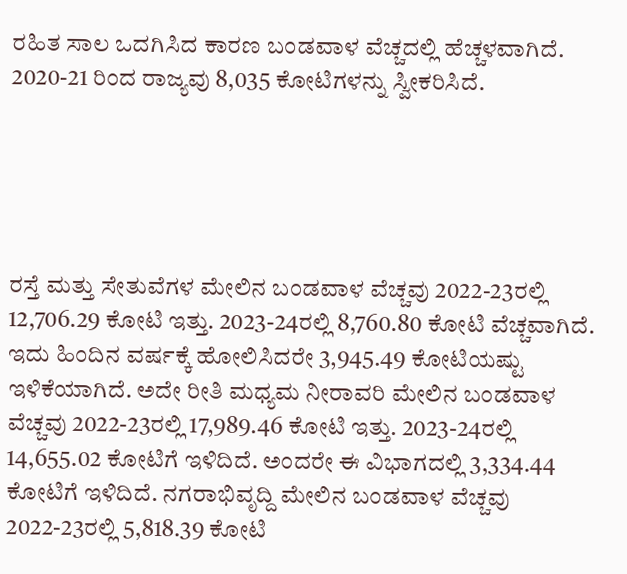ರಹಿತ ಸಾಲ ಒದಗಿಸಿದ ಕಾರಣ ಬಂಡವಾಳ ವೆಚ್ಚದಲ್ಲಿ ಹೆಚ್ಚಳವಾಗಿದೆ.  2020-21 ರಿಂದ ರಾಜ್ಯವು 8,035 ಕೋಟಿಗಳನ್ನು ಸ್ವೀಕರಿಸಿದೆ.





ರಸ್ತೆ ಮತ್ತು ಸೇತುವೆಗಳ ಮೇಲಿನ ಬಂಡವಾಳ ವೆಚ್ಚವು 2022-23ರಲ್ಲಿ 12,706.29 ಕೋಟಿ ಇತ್ತು. 2023-24ರಲ್ಲಿ 8,760.80 ಕೋಟಿ ವೆಚ್ಚವಾಗಿದೆ. ಇದು ಹಿಂದಿನ ವರ್ಷಕ್ಕೆ ಹೋಲಿಸಿದರೇ 3,945.49 ಕೋಟಿಯಷ್ಟು ಇಳಿಕೆಯಾಗಿದೆ. ಅದೇ ರೀತಿ ಮಧ್ಯಮ ನೀರಾವರಿ ಮೇಲಿನ ಬಂಡವಾಳ ವೆಚ್ಚವು 2022-23ರಲ್ಲಿ 17,989.46 ಕೋಟಿ ಇತ್ತು. 2023-24ರಲ್ಲಿ 14,655.02 ಕೋಟಿಗೆ ಇಳಿದಿದೆ. ಅಂದರೇ ಈ ವಿಭಾಗದಲ್ಲಿ 3,334.44 ಕೋಟಿಗೆ ಇಳಿದಿದೆ. ನಗರಾಭಿವೃದ್ದಿ ಮೇಲಿನ ಬಂಡವಾಳ ವೆಚ್ಚವು 2022-23ರಲ್ಲಿ 5,818.39 ಕೋಟಿ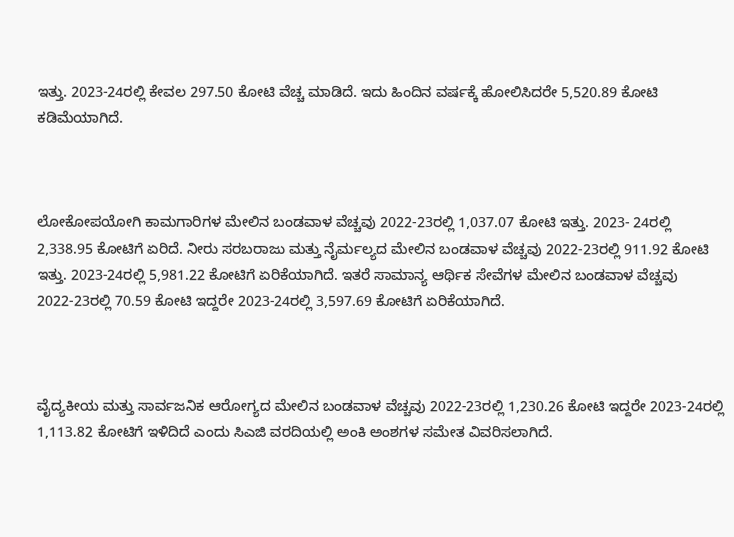ಇತ್ತು. 2023-24ರಲ್ಲಿ ಕೇವಲ 297.50 ಕೋಟಿ ವೆಚ್ಚ ಮಾಡಿದೆ. ಇದು ಹಿಂದಿನ ವರ್ಷಕ್ಕೆ ಹೋಲಿಸಿದರೇ 5,520.89 ಕೋಟಿ ಕಡಿಮೆಯಾಗಿದೆ.



ಲೋಕೋಪಯೋಗಿ ಕಾಮಗಾರಿಗಳ ಮೇಲಿನ ಬಂಡವಾಳ ವೆಚ್ಚವು 2022-23ರಲ್ಲಿ 1,037.07 ಕೋಟಿ ಇತ್ತು. 2023- 24ರಲ್ಲಿ 2,338.95 ಕೋಟಿಗೆ ಏರಿದೆ. ನೀರು ಸರಬರಾಜು ಮತ್ತು ನೈರ್ಮಲ್ಯದ ಮೇಲಿನ ಬಂಡವಾಳ ವೆಚ್ಚವು 2022-23ರಲ್ಲಿ 911.92 ಕೋಟಿ ಇತ್ತು. 2023-24ರಲ್ಲಿ 5,981.22 ಕೋಟಿಗೆ ಏರಿಕೆಯಾಗಿದೆ. ಇತರೆ ಸಾಮಾನ್ಯ ಆರ್ಥಿಕ ಸೇವೆಗಳ ಮೇಲಿನ ಬಂಡವಾಳ ವೆಚ್ಚವು 2022-23ರಲ್ಲಿ 70.59 ಕೋಟಿ ಇದ್ದರೇ 2023-24ರಲ್ಲಿ 3,597.69 ಕೋಟಿಗೆ ಏರಿಕೆಯಾಗಿದೆ.



ವೈದ್ಯಕೀಯ ಮತ್ತು ಸಾರ್ವಜನಿಕ ಆರೋಗ್ಯದ ಮೇಲಿನ ಬಂಡವಾಳ ವೆಚ್ಚವು 2022-23ರಲ್ಲಿ 1,230.26 ಕೋಟಿ ಇದ್ದರೇ 2023-24ರಲ್ಲಿ 1,113.82 ಕೋಟಿಗೆ ಇಳಿದಿದೆ ಎಂದು ಸಿಎಜಿ ವರದಿಯಲ್ಲಿ ಅಂಕಿ ಅಂಶಗಳ ಸಮೇತ ವಿವರಿಸಲಾಗಿದೆ.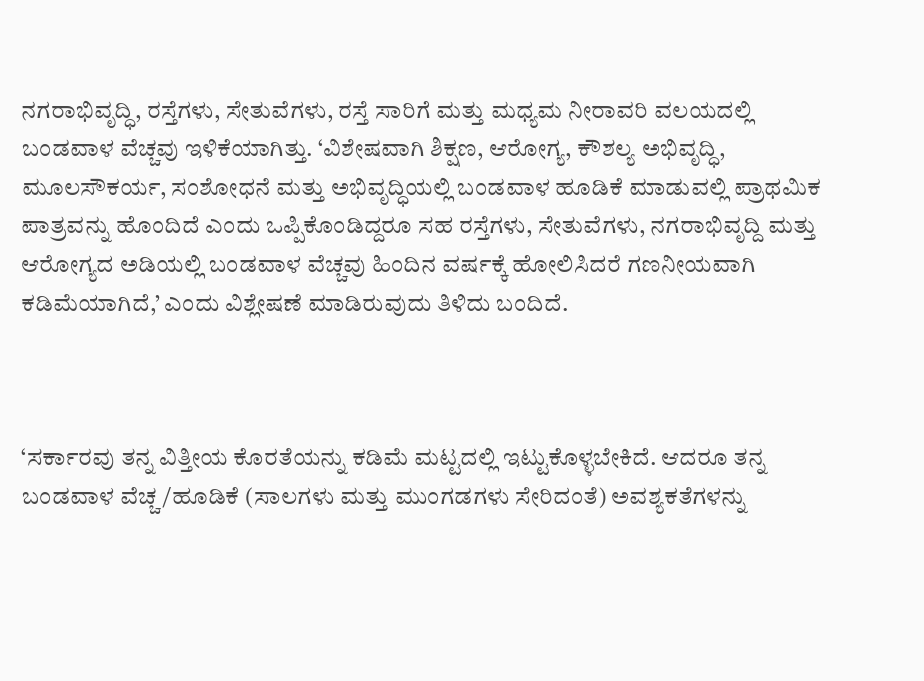ನಗರಾಭಿವೃದ್ಧಿ, ರಸ್ತೆಗಳು, ಸೇತುವೆಗಳು, ರಸ್ತೆ ಸಾರಿಗೆ ಮತ್ತು ಮಧ್ಯಮ ನೀರಾವರಿ ವಲಯದಲ್ಲಿ ಬಂಡವಾಳ ವೆಚ್ಚವು ಇಳಿಕೆಯಾಗಿತ್ತು. ‘ವಿಶೇಷವಾಗಿ ಶಿಕ್ಷಣ, ಆರೋಗ್ಯ, ಕೌಶಲ್ಯ ಅಭಿವೃದ್ಧಿ, ಮೂಲಸೌಕರ್ಯ, ಸಂಶೋಧನೆ ಮತ್ತು ಅಭಿವೃದ್ಧಿಯಲ್ಲಿ ಬಂಡವಾಳ ಹೂಡಿಕೆ ಮಾಡುವಲ್ಲಿ ಪ್ರಾಥಮಿಕ ಪಾತ್ರವನ್ನು ಹೊಂದಿದೆ ಎಂದು ಒಪ್ಪಿಕೊಂಡಿದ್ದರೂ ಸಹ ರಸ್ತೆಗಳು, ಸೇತುವೆಗಳು, ನಗರಾಭಿವೃದ್ದಿ ಮತ್ತು ಆರೋಗ್ಯದ ಅಡಿಯಲ್ಲಿ ಬಂಡವಾಳ ವೆಚ್ಚವು ಹಿಂದಿನ ವರ್ಷಕ್ಕೆ ಹೋಲಿಸಿದರೆ ಗಣನೀಯವಾಗಿ ಕಡಿಮೆಯಾಗಿದೆ,’ ಎಂದು ವಿಶ್ಲೇಷಣೆ ಮಾಡಿರುವುದು ತಿಳಿದು ಬಂದಿದೆ.



‘ಸರ್ಕಾರವು ತನ್ನ ವಿತ್ತೀಯ ಕೊರತೆಯನ್ನು ಕಡಿಮೆ ಮಟ್ಟದಲ್ಲಿ ಇಟ್ಟುಕೊಳ್ಳಬೇಕಿದೆ. ಆದರೂ ತನ್ನ ಬಂಡವಾಳ ವೆಚ್ಚ/ಹೂಡಿಕೆ (ಸಾಲಗಳು ಮತ್ತು ಮುಂಗಡಗಳು ಸೇರಿದಂತೆ) ಅವಶ್ಯಕತೆಗಳನ್ನು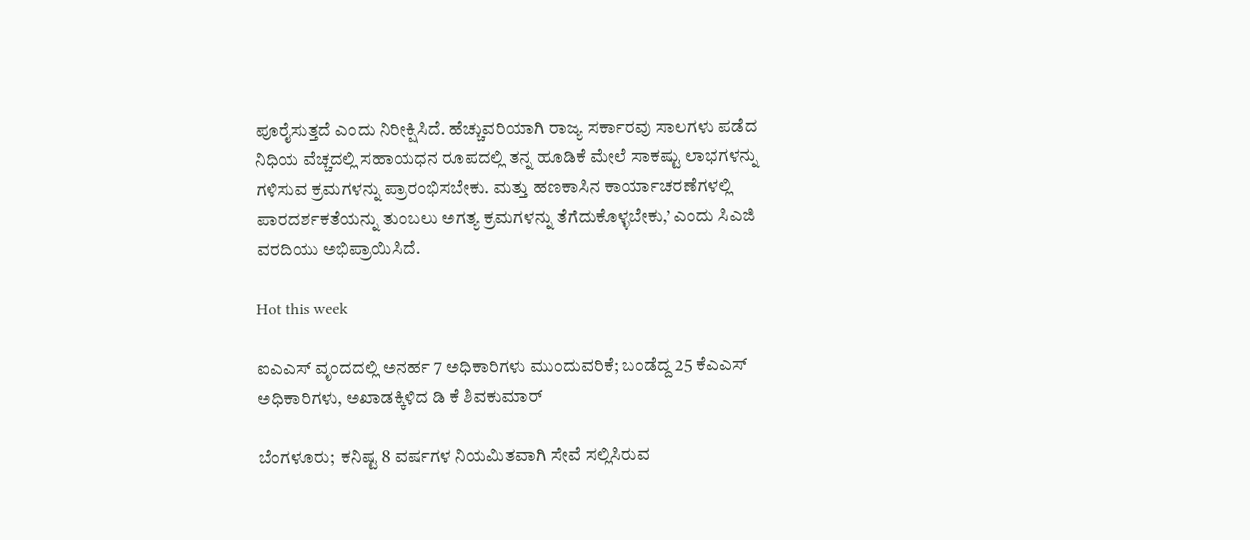ಪೂರೈಸುತ್ತದೆ ಎಂದು ನಿರೀಕ್ಷಿಸಿದೆ. ಹೆಚ್ಚುವರಿಯಾಗಿ ರಾಜ್ಯ ಸರ್ಕಾರವು ಸಾಲಗಳು ಪಡೆದ ನಿಧಿಯ ವೆಚ್ಚದಲ್ಲಿ ಸಹಾಯಧನ ರೂಪದಲ್ಲಿ ತನ್ನ ಹೂಡಿಕೆ ಮೇಲೆ ಸಾಕಷ್ಟು ಲಾಭಗಳನ್ನು ಗಳಿಸುವ ಕ್ರಮಗಳನ್ನು ಪ್ರಾರಂಭಿಸಬೇಕು. ಮತ್ತು ಹಣಕಾಸಿನ ಕಾರ್ಯಾಚರಣೆಗಳಲ್ಲಿ ಪಾರದರ್ಶಕತೆಯನ್ನು ತುಂಬಲು ಅಗತ್ಯ ಕ್ರಮಗಳನ್ನು ತೆಗೆದುಕೊಳ್ಳಬೇಕು,’ ಎಂದು ಸಿಎಜಿ ವರದಿಯು ಅಭಿಪ್ರಾಯಿಸಿದೆ.

Hot this week

ಐಎಎಸ್‌ ವೃಂದದಲ್ಲಿ ಅನರ್ಹ 7 ಅಧಿಕಾರಿಗಳು ಮುಂದುವರಿಕೆ; ಬಂಡೆದ್ದ 25 ಕೆಎಎಸ್‌ ಅಧಿಕಾರಿಗಳು, ಅಖಾಡಕ್ಕಿಳಿದ ಡಿ ಕೆ ಶಿವಕುಮಾರ್

ಬೆಂಗಳೂರು;  ಕನಿಷ್ಟ 8 ವರ್ಷಗಳ ನಿಯಮಿತವಾಗಿ ಸೇವೆ ಸಲ್ಲಿಸಿರುವ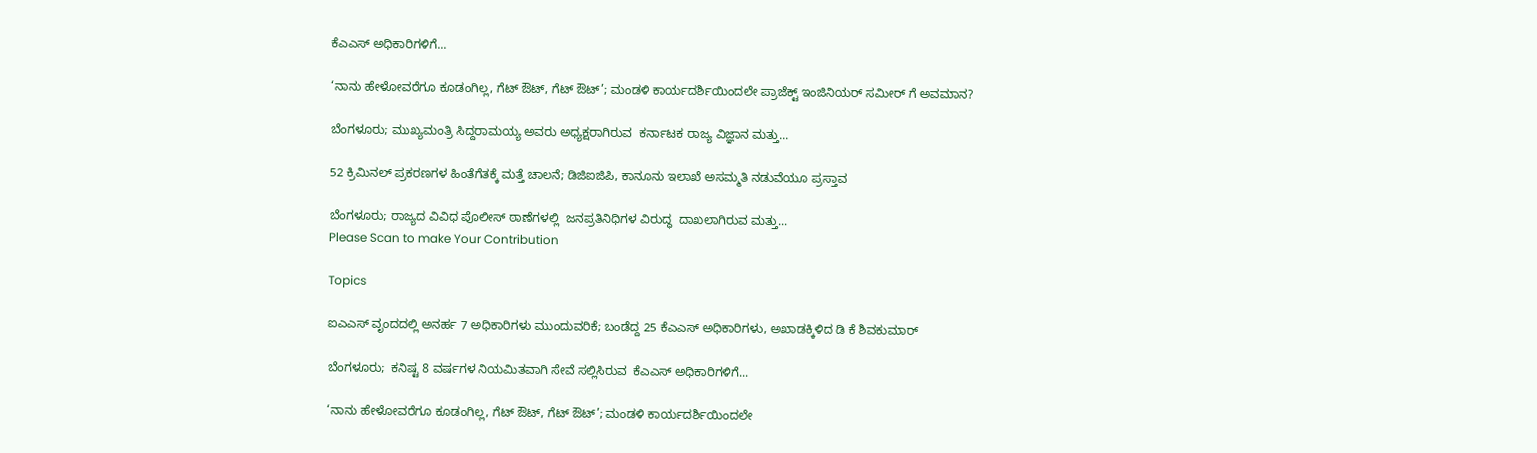ಕೆಎಎಸ್‌ ಅಧಿಕಾರಿಗಳಿಗೆ...

‘ನಾನು ಹೇಳೋವರೆಗೂ ಕೂಡಂಗಿಲ್ಲ, ಗೆಟ್‌ ಔಟ್‌, ಗೆಟ್‌ ಔಟ್’; ಮಂಡಳಿ ಕಾರ್ಯದರ್ಶಿಯಿಂದಲೇ ಪ್ರಾಜೆಕ್ಟ್ ಇಂಜಿನಿಯರ್ ಸಮೀರ್ ಗೆ ಅವಮಾನ?

ಬೆಂಗಳೂರು; ಮುಖ್ಯಮಂತ್ರಿ ಸಿದ್ದರಾಮಯ್ಯ ಅವರು ಅಧ್ಯಕ್ಷರಾಗಿರುವ  ಕರ್ನಾಟಕ ರಾಜ್ಯ ವಿಜ್ಞಾನ ಮತ್ತು...

52 ಕ್ರಿಮಿನಲ್ ಪ್ರಕರಣಗಳ ಹಿಂತೆಗೆತಕ್ಕೆ ಮತ್ತೆ ಚಾಲನೆ; ಡಿಜಿಐಜಿಪಿ, ಕಾನೂನು ಇಲಾಖೆ ಅಸಮ್ಮತಿ ನಡುವೆಯೂ ಪ್ರಸ್ತಾವ

ಬೆಂಗಳೂರು; ರಾಜ್ಯದ ವಿವಿಧ ಪೊಲೀಸ್‌ ಠಾಣೆಗಳಲ್ಲಿ  ಜನಪ್ರತಿನಿಧಿಗಳ ವಿರುದ್ಧ  ದಾಖಲಾಗಿರುವ ಮತ್ತು...
Please Scan to make Your Contribution

Topics

ಐಎಎಸ್‌ ವೃಂದದಲ್ಲಿ ಅನರ್ಹ 7 ಅಧಿಕಾರಿಗಳು ಮುಂದುವರಿಕೆ; ಬಂಡೆದ್ದ 25 ಕೆಎಎಸ್‌ ಅಧಿಕಾರಿಗಳು, ಅಖಾಡಕ್ಕಿಳಿದ ಡಿ ಕೆ ಶಿವಕುಮಾರ್

ಬೆಂಗಳೂರು;  ಕನಿಷ್ಟ 8 ವರ್ಷಗಳ ನಿಯಮಿತವಾಗಿ ಸೇವೆ ಸಲ್ಲಿಸಿರುವ  ಕೆಎಎಸ್‌ ಅಧಿಕಾರಿಗಳಿಗೆ...

‘ನಾನು ಹೇಳೋವರೆಗೂ ಕೂಡಂಗಿಲ್ಲ, ಗೆಟ್‌ ಔಟ್‌, ಗೆಟ್‌ ಔಟ್’; ಮಂಡಳಿ ಕಾರ್ಯದರ್ಶಿಯಿಂದಲೇ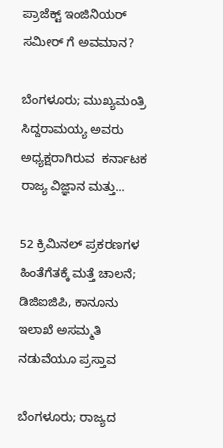ಪ್ರಾಜೆಕ್ಟ್ ಇಂಜಿನಿಯರ್ ಸಮೀರ್ ಗೆ ಅವಮಾನ?

ಬೆಂಗಳೂರು; ಮುಖ್ಯಮಂತ್ರಿ ಸಿದ್ದರಾಮಯ್ಯ ಅವರು ಅಧ್ಯಕ್ಷರಾಗಿರುವ  ಕರ್ನಾಟಕ ರಾಜ್ಯ ವಿಜ್ಞಾನ ಮತ್ತು...

52 ಕ್ರಿಮಿನಲ್ ಪ್ರಕರಣಗಳ ಹಿಂತೆಗೆತಕ್ಕೆ ಮತ್ತೆ ಚಾಲನೆ; ಡಿಜಿಐಜಿಪಿ, ಕಾನೂನು ಇಲಾಖೆ ಅಸಮ್ಮತಿ ನಡುವೆಯೂ ಪ್ರಸ್ತಾವ

ಬೆಂಗಳೂರು; ರಾಜ್ಯದ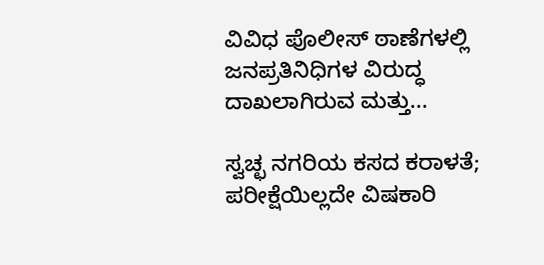ವಿವಿಧ ಪೊಲೀಸ್‌ ಠಾಣೆಗಳಲ್ಲಿ  ಜನಪ್ರತಿನಿಧಿಗಳ ವಿರುದ್ಧ  ದಾಖಲಾಗಿರುವ ಮತ್ತು...

ಸ್ವಚ್ಛ ನಗರಿಯ ಕಸದ ಕರಾಳತೆ; ಪರೀಕ್ಷೆಯಿಲ್ಲದೇ ವಿಷಕಾರಿ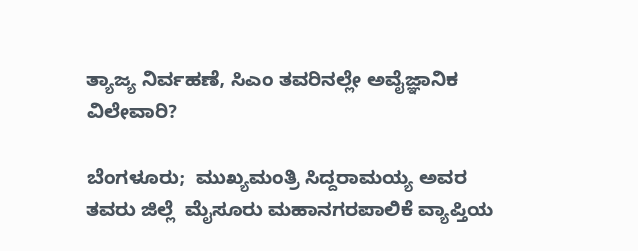ತ್ಯಾಜ್ಯ ನಿರ್ವಹಣೆ, ಸಿಎಂ ತವರಿನಲ್ಲೇ ಅವೈಜ್ಞಾನಿಕ ವಿಲೇವಾರಿ?

ಬೆಂಗಳೂರು;  ಮುಖ್ಯಮಂತ್ರಿ ಸಿದ್ದರಾಮಯ್ಯ ಅವರ ತವರು ಜಿಲ್ಲೆ  ಮೈಸೂರು ಮಹಾನಗರಪಾಲಿಕೆ ವ್ಯಾಪ್ತಿಯ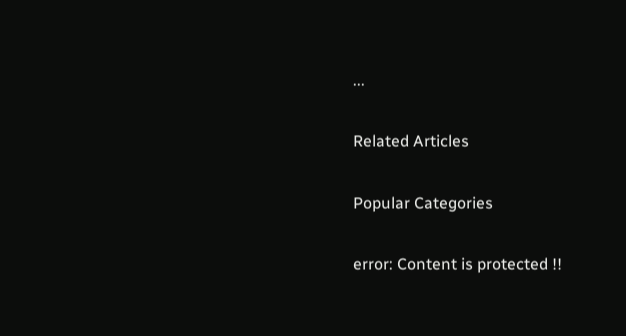...

Related Articles

Popular Categories

error: Content is protected !!